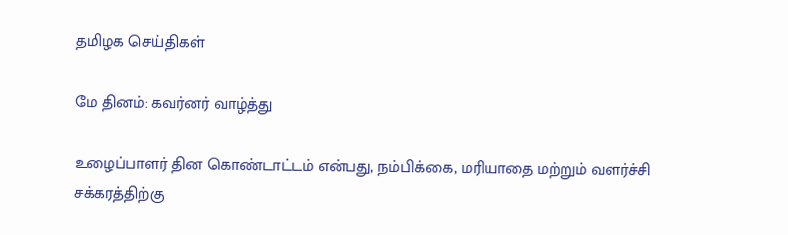தமிழக செய்திகள்

மே தினம்: கவர்னர் வாழ்த்து

உழைப்பாளர் தின கொண்டாட்டம் என்பது, நம்பிக்கை, மரியாதை மற்றும் வளர்ச்சி சக்கரத்திற்கு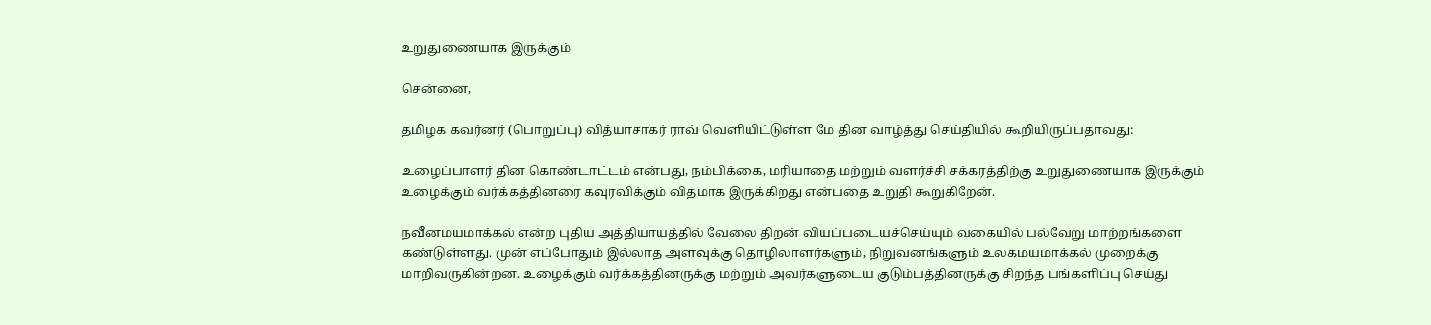உறுதுணையாக இருக்கும்

சென்னை,

தமிழக கவர்னர் (பொறுப்பு) வித்யாசாகர் ராவ் வெளியிட்டுள்ள மே தின வாழ்த்து செய்தியில் கூறியிருப்பதாவது:

உழைப்பாளர் தின கொண்டாட்டம் என்பது, நம்பிக்கை, மரியாதை மற்றும் வளர்ச்சி சக்கரத்திற்கு உறுதுணையாக இருக்கும் உழைக்கும் வர்க்கத்தினரை கவுரவிக்கும் விதமாக இருக்கிறது என்பதை உறுதி கூறுகிறேன்.

நவீனமயமாக்கல் என்ற புதிய அத்தியாயத்தில் வேலை திறன் வியப்படையச்செய்யும் வகையில் பல்வேறு மாற்றங்களை கண்டுள்ளது. முன் எப்போதும் இல்லாத அளவுக்கு தொழிலாளர்களும், நிறுவனங்களும் உலகமயமாக்கல் முறைக்கு மாறிவருகின்றன. உழைக்கும் வர்க்கத்தினருக்கு மற்றும் அவர்களுடைய குடும்பத்தினருக்கு சிறந்த பங்களிப்பு செய்து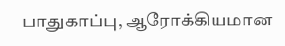பாதுகாப்பு, ஆரோக்கியமான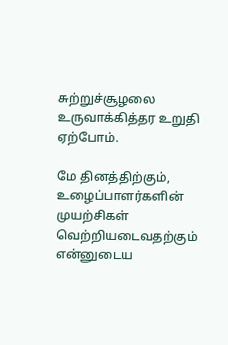சுற்றுச்சூழலை உருவாக்கித்தர உறுதி ஏற்போம்.

மே தினத்திற்கும், உழைப்பாளர்களின் முயற்சிகள் வெற்றியடைவதற்கும் என்னுடைய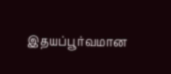இதயப்பூர்வமான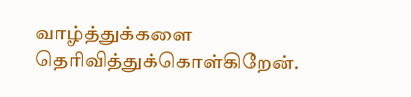வாழ்த்துக்களை தெரிவித்துக்கொள்கிறேன்.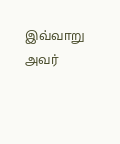இவ்வாறு அவர்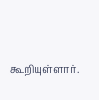கூறியுள்ளார்.